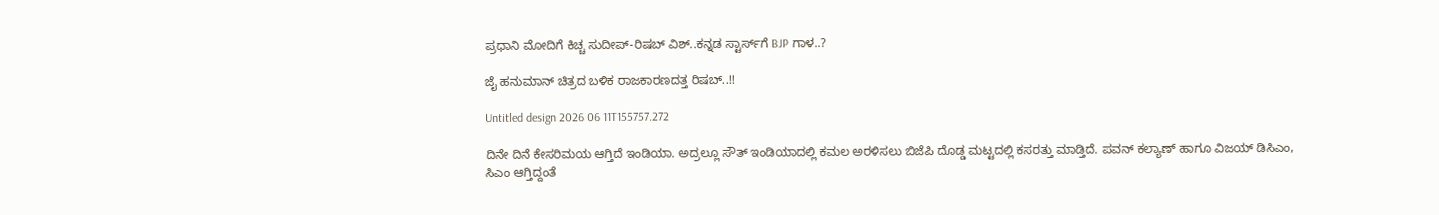ಪ್ರಧಾನಿ ಮೋದಿಗೆ ಕಿಚ್ಚ ಸುದೀಪ್‌-ರಿಷಬ್ ವಿಶ್..ಕನ್ನಡ ಸ್ಟಾರ್ಸ್‌ಗೆ BJP ಗಾಳ..?

ಜೈ ಹನುಮಾನ್ ಚಿತ್ರದ ಬಳಿಕ ರಾಜಕಾರಣದತ್ತ ರಿಷಬ್..!!

Untitled design 2026 06 11T155757.272

ದಿನೇ ದಿನೆ ಕೇಸರಿಮಯ ಆಗ್ತಿದೆ ಇಂಡಿಯಾ. ಅದ್ರಲ್ಲೂ ಸೌತ್ ಇಂಡಿಯಾದಲ್ಲಿ ಕಮಲ ಅರಳಿಸಲು ಬಿಜೆಪಿ ದೊಡ್ಡ ಮಟ್ಟದಲ್ಲಿ ಕಸರತ್ತು ಮಾಡ್ತಿದೆ. ಪವನ್ ಕಲ್ಯಾಣ್ ಹಾಗೂ ವಿಜಯ್ ಡಿಸಿಎಂ, ಸಿಎಂ ಆಗ್ತಿದ್ದಂತೆ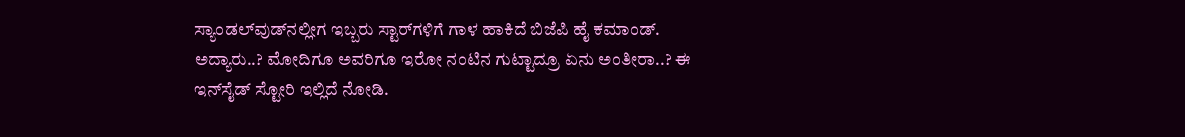ಸ್ಯಾಂಡಲ್‌ವುಡ್‌‌ನಲ್ಲೀಗ ಇಬ್ಬರು ಸ್ಟಾರ್‌‌ಗಳಿಗೆ ಗಾಳ ಹಾಕಿದೆ ಬಿಜೆಪಿ ಹೈ ಕಮಾಂಡ್. ಅದ್ಯಾರು..? ಮೋದಿಗೂ ಅವರಿಗೂ ಇರೋ ನಂಟಿನ ಗುಟ್ಟಾದ್ರೂ ಏನು ಅಂತೀರಾ..? ಈ ಇನ್‌ಸೈಡ್ ಸ್ಟೋರಿ ಇಲ್ಲಿದೆ ನೋಡಿ.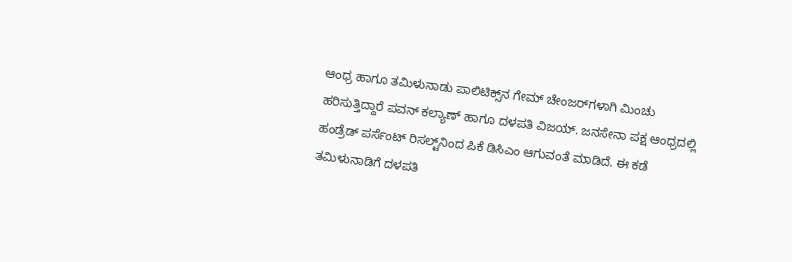ಆಂಧ್ರ ಹಾಗೂ ತಮಿಳುನಾಡು ಪಾಲಿಟಿಕ್ಸ್‌ನ ಗೇಮ್ ಚೇಂಜರ್‌‌ಗಳಾಗಿ ಮಿಂಚು ಹರಿಸುತ್ತಿದ್ದಾರೆ ಪವನ್ ಕಲ್ಯಾಣ್ ಹಾಗೂ ದಳಪತಿ ವಿಜಯ್. ಜನಸೇನಾ ಪಕ್ಷ ಆಂಧ್ರದಲ್ಲಿ ಹಂಡ್ರೆಡ್ ಪರ್ಸೆಂಟ್ ರಿಸಲ್ಟ್‌‌ನಿಂದ ಪಿಕೆ ಡಿಸಿಎಂ ಆಗುವಂತೆ ಮಾಡಿದೆ. ಈ ಕಡೆ ತಮಿಳುನಾಡಿಗೆ ದಳಪತಿ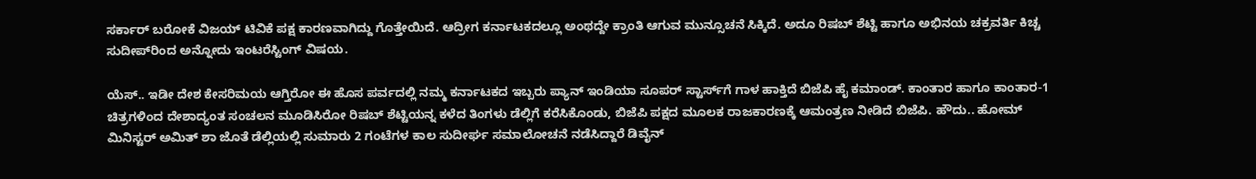ಸರ್ಕಾರ್ ಬರೋಕೆ ವಿಜಯ್ ಟಿವಿಕೆ ಪಕ್ಷ ಕಾರಣವಾಗಿದ್ದು ಗೊತ್ತೇಯಿದೆ. ಆದ್ರೀಗ ಕರ್ನಾಟಕದಲ್ಲೂ ಅಂಥದ್ದೇ ಕ್ರಾಂತಿ ಆಗುವ ಮುನ್ಸೂಚನೆ ಸಿಕ್ಕಿದೆ. ಅದೂ ರಿಷಬ್ ಶೆಟ್ಟಿ ಹಾಗೂ ಅಭಿನಯ ಚಕ್ರವರ್ತಿ ಕಿಚ್ಚ ಸುದೀಪ್‌ರಿಂದ ಅನ್ನೋದು ಇಂಟರೆಸ್ಟಿಂಗ್ ವಿಷಯ.

ಯೆಸ್.. ಇಡೀ ದೇಶ ಕೇಸರಿಮಯ ಆಗ್ತಿರೋ ಈ ಹೊಸ ಪರ್ವದಲ್ಲಿ ನಮ್ಮ ಕರ್ನಾಟಕದ ಇಬ್ಬರು ಪ್ಯಾನ್ ಇಂಡಿಯಾ ಸೂಪರ್ ಸ್ಟಾರ್ಸ್‌‌ಗೆ ಗಾಳ ಹಾಕ್ತಿದೆ ಬಿಜೆಪಿ ಹೈ ಕಮಾಂಡ್. ಕಾಂತಾರ ಹಾಗೂ ಕಾಂತಾರ-1 ಚಿತ್ರಗಳಿಂದ ದೇಶಾದ್ಯಂತ ಸಂಚಲನ ಮೂಡಿಸಿರೋ ರಿಷಬ್ ಶೆಟ್ಟಿಯನ್ನ ಕಳೆದ ತಿಂಗಳು ಡೆಲ್ಲಿಗೆ ಕರೆಸಿಕೊಂಡು, ಬಿಜೆಪಿ ಪಕ್ಷದ ಮೂಲಕ ರಾಜಕಾರಣಕ್ಕೆ ಆಮಂತ್ರಣ ನೀಡಿದೆ ಬಿಜೆಪಿ. ಹೌದು.. ಹೋಮ್ ಮಿನಿಸ್ಟರ್ ಅಮಿತ್ ಶಾ ಜೊತೆ ಡೆಲ್ಲಿಯಲ್ಲಿ ಸುಮಾರು 2 ಗಂಟೆಗಳ ಕಾಲ ಸುದೀರ್ಘ ಸಮಾಲೋಚನೆ ನಡೆಸಿದ್ದಾರೆ ಡಿವೈನ್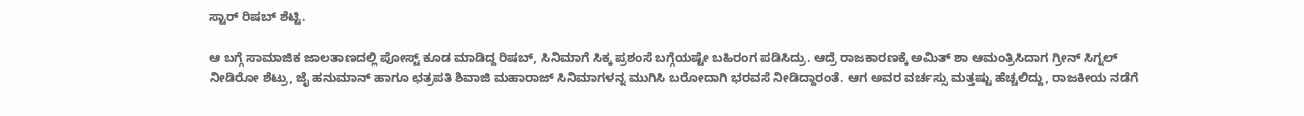ಸ್ಟಾರ್ ರಿಷಬ್ ಶೆಟ್ಟಿ.

ಆ ಬಗ್ಗೆ ಸಾಮಾಜಿಕ ಜಾಲತಾಣದಲ್ಲಿ ಪೋಸ್ಟ್ ಕೂಡ ಮಾಡಿದ್ದ ರಿಷಬ್, ಸಿನಿಮಾಗೆ ಸಿಕ್ಕ ಪ್ರಶಂಸೆ ಬಗ್ಗೆಯಷ್ಟೇ ಬಹಿರಂಗ ಪಡಿಸಿದ್ರು. ಆದ್ರೆ ರಾಜಕಾರಣಕ್ಕೆ ಅಮಿತ್ ಶಾ ಆಮಂತ್ರಿಸಿದಾಗ ಗ್ರೀನ್ ಸಿಗ್ನಲ್ ನೀಡಿರೋ ಶೆಟ್ರು, ಜೈ ಹನುಮಾನ್ ಹಾಗೂ ಛತ್ರಪತಿ ಶಿವಾಜಿ ಮಹಾರಾಜ್ ಸಿನಿಮಾಗಳನ್ನ ಮುಗಿಸಿ ಬರೋದಾಗಿ ಭರವಸೆ ನೀಡಿದ್ದಾರಂತೆ. ಆಗ ಅವರ ವರ್ಚಸ್ಸು ಮತ್ತಷ್ಟು ಹೆಚ್ಚಲಿದ್ದು, ರಾಜಕೀಯ ನಡೆಗೆ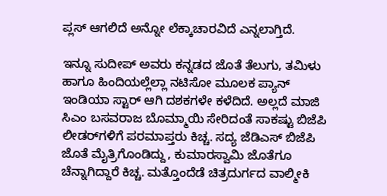ಪ್ಲಸ್ ಆಗಲಿದೆ ಅನ್ನೋ ಲೆಕ್ಕಾಚಾರವಿದೆ ಎನ್ನಲಾಗ್ತಿದೆ.

ಇನ್ನೂ ಸುದೀಪ್ ಅವರು ಕನ್ನಡದ ಜೊತೆ ತೆಲುಗು, ತಮಿಳು ಹಾಗೂ ಹಿಂದಿಯಲ್ಲೆಲ್ಲಾ ನಟಿಸೋ ಮೂಲಕ ಪ್ಯಾನ್ ಇಂಡಿಯಾ ಸ್ಟಾರ್ ಆಗಿ ದಶಕಗಳೇ ಕಳೆದಿದೆ. ಅಲ್ಲದೆ ಮಾಜಿ ಸಿಎಂ ಬಸವರಾಜ ಬೊಮ್ಮಾಯಿ ಸೇರಿದಂತೆ ಸಾಕಷ್ಟು ಬಿಜೆಪಿ ಲೀಡರ್‌‌ಗಳಿಗೆ ಪರಮಾಪ್ತರು ಕಿಚ್ಚ. ಸದ್ಯ ಜೆಡಿಎಸ್ ಬಿಜೆಪಿ ಜೊತೆ ಮೈತ್ರಿಗೊಂಡಿದ್ದು, ಕುಮಾರಸ್ವಾಮಿ ಜೊತೆಗೂ ಚೆನ್ನಾಗಿದ್ದಾರೆ ಕಿಚ್ಚ. ಮತ್ತೊಂದೆಡೆ ಚಿತ್ರದುರ್ಗದ ವಾಲ್ಮೀಕಿ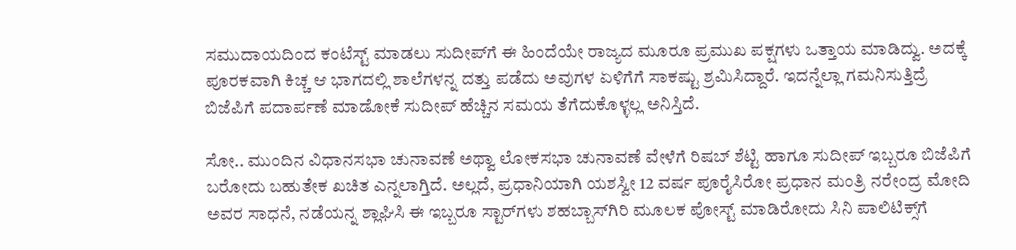ಸಮುದಾಯದಿಂದ ಕಂಟೆಸ್ಟ್ ಮಾಡಲು ಸುದೀಪ್‌ಗೆ ಈ ಹಿಂದೆಯೇ ರಾಜ್ಯದ ಮೂರೂ ಪ್ರಮುಖ ಪಕ್ಷಗಳು ಒತ್ತಾಯ ಮಾಡಿದ್ವು. ಅದಕ್ಕೆ ಪೂರಕವಾಗಿ ಕಿಚ್ಚ ಆ ಭಾಗದಲ್ಲಿ ಶಾಲೆಗಳನ್ನ ದತ್ತು ಪಡೆದು ಅವುಗಳ ಏಳಿಗೆಗೆ ಸಾಕಷ್ಟು ಶ್ರಮಿಸಿದ್ದಾರೆ. ಇದನ್ನೆಲ್ಲಾ ಗಮನಿಸುತ್ತಿದ್ರೆ ಬಿಜೆಪಿಗೆ ಪದಾರ್ಪಣೆ ಮಾಡೋಕೆ ಸುದೀಪ್ ಹೆಚ್ಚಿನ ಸಮಯ ತೆಗೆದುಕೊಳ್ಳಲ್ಲ ಅನಿಸ್ತಿದೆ.

ಸೋ.. ಮುಂದಿನ ವಿಧಾನಸಭಾ ಚುನಾವಣೆ ಅಥ್ವಾ ಲೋಕಸಭಾ ಚುನಾವಣೆ ವೇಳೆಗೆ ರಿಷಬ್ ಶೆಟ್ಟಿ ಹಾಗೂ ಸುದೀಪ್ ಇಬ್ಬರೂ ಬಿಜೆಪಿಗೆ ಬರೋದು ಬಹುತೇಕ ಖಚಿತ ಎನ್ನಲಾಗ್ತಿದೆ. ಅಲ್ಲದೆ, ಪ್ರಧಾನಿಯಾಗಿ ಯಶಸ್ವೀ 12 ವರ್ಷ ಪೂರೈಸಿರೋ ಪ್ರಧಾನ ಮಂತ್ರಿ ನರೇಂದ್ರ ಮೋದಿ ಅವರ ಸಾಧನೆ, ನಡೆಯನ್ನ ಶ್ಲಾಘಿಸಿ ಈ ಇಬ್ಬರೂ ಸ್ಟಾರ್‌‌ಗಳು ಶಹಬ್ಬಾಸ್‌‌ಗಿರಿ ಮೂಲಕ ಪೋಸ್ಟ್‌ ಮಾಡಿರೋದು ಸಿನಿ ಪಾಲಿಟಿಕ್ಸ್‌ಗೆ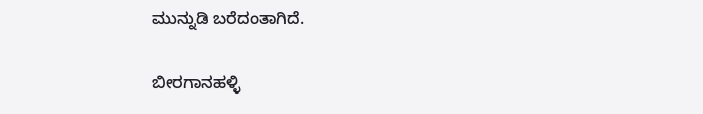ಮುನ್ನುಡಿ ಬರೆದಂತಾಗಿದೆ.

ಬೀರಗಾನಹಳ್ಳಿ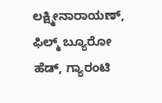ಲಕ್ಷ್ಮೀನಾರಾಯಣ್, ಫಿಲ್ಮ್ ಬ್ಯೂರೋ ಹೆಡ್, ಗ್ಯಾರಂಟಿ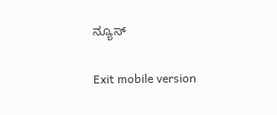ನ್ಯೂಸ್

Exit mobile version